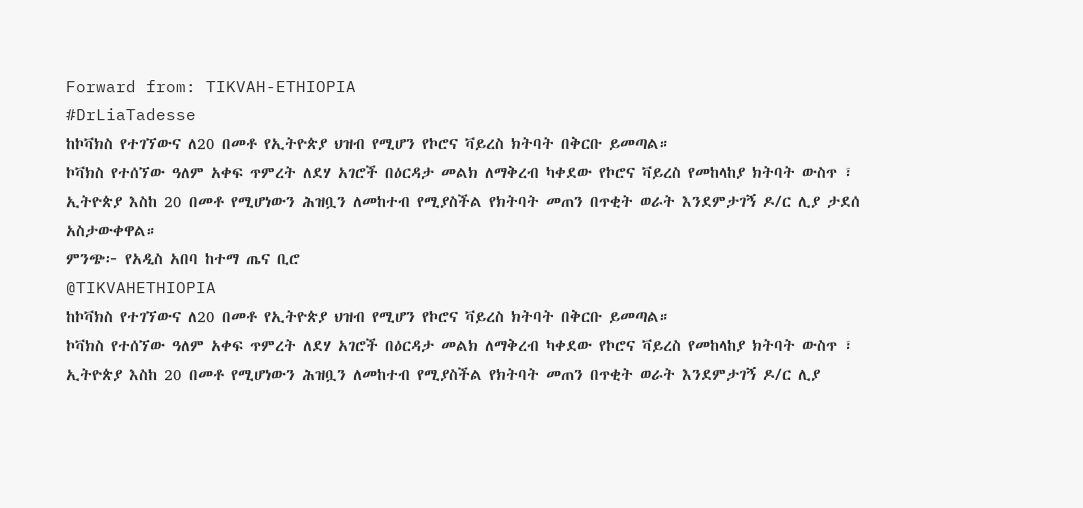Forward from: TIKVAH-ETHIOPIA
#DrLiaTadesse
ከኮቫክስ የተገኘውና ለ20 በመቶ የኢትዮጵያ ህዝብ የሚሆን የኮሮና ቫይረስ ክትባት በቅርቡ ይመጣል።
ኮቫክስ የተሰኘው ዓለም አቀፍ ጥምረት ለደሃ አገሮች በዕርዳታ መልክ ለማቅረብ ካቀደው የኮሮና ቫይረስ የመከላከያ ክትባት ውስጥ ፣ ኢትዮጵያ እስከ 20 በመቶ የሚሆነውን ሕዝቧን ለመከተብ የሚያስችል የክትባት መጠን በጥቂት ወራት እንደምታገኝ ዶ/ር ሊያ ታደሰ አስታውቀዋል።
ምንጭ፦ የአዲስ አበባ ከተማ ጤና ቢሮ
@TIKVAHETHIOPIA
ከኮቫክስ የተገኘውና ለ20 በመቶ የኢትዮጵያ ህዝብ የሚሆን የኮሮና ቫይረስ ክትባት በቅርቡ ይመጣል።
ኮቫክስ የተሰኘው ዓለም አቀፍ ጥምረት ለደሃ አገሮች በዕርዳታ መልክ ለማቅረብ ካቀደው የኮሮና ቫይረስ የመከላከያ ክትባት ውስጥ ፣ ኢትዮጵያ እስከ 20 በመቶ የሚሆነውን ሕዝቧን ለመከተብ የሚያስችል የክትባት መጠን በጥቂት ወራት እንደምታገኝ ዶ/ር ሊያ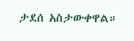ታደሰ አስታውቀዋል።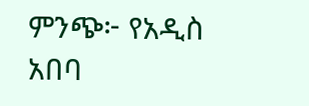ምንጭ፦ የአዲስ አበባ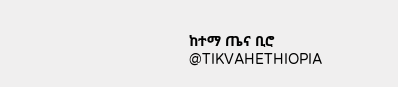ከተማ ጤና ቢሮ
@TIKVAHETHIOPIA